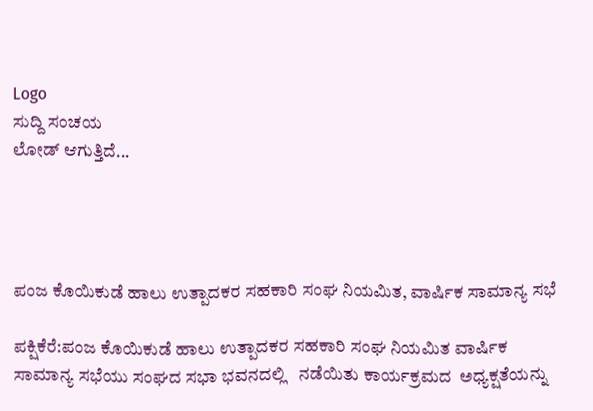Logo
ಸುದ್ದಿ ಸಂಚಯ
ಲೋಡ್ ಆಗುತ್ತಿದೆ...




ಪಂಜ ಕೊಯಿಕುಡೆ ಹಾಲು ಉತ್ಪಾದಕರ ಸಹಕಾರಿ ಸಂಘ ನಿಯಮಿತ, ವಾರ್ಷಿಕ ಸಾಮಾನ್ಯ ಸಭೆ

ಪಕ್ಷಿಕೆರೆ:ಪಂಜ ಕೊಯಿಕುಡೆ ಹಾಲು ಉತ್ಪಾದಕರ ಸಹಕಾರಿ ಸಂಘ ನಿಯಮಿತ ವಾರ್ಷಿಕ ಸಾಮಾನ್ಯ ಸಭೆಯು ಸಂಘದ ಸಭಾ ಭವನದಲ್ಲಿ   ನಡೆಯಿತು ಕಾರ್ಯಕ್ರಮದ  ಅಧ್ಯಕ್ಷತೆಯನ್ನು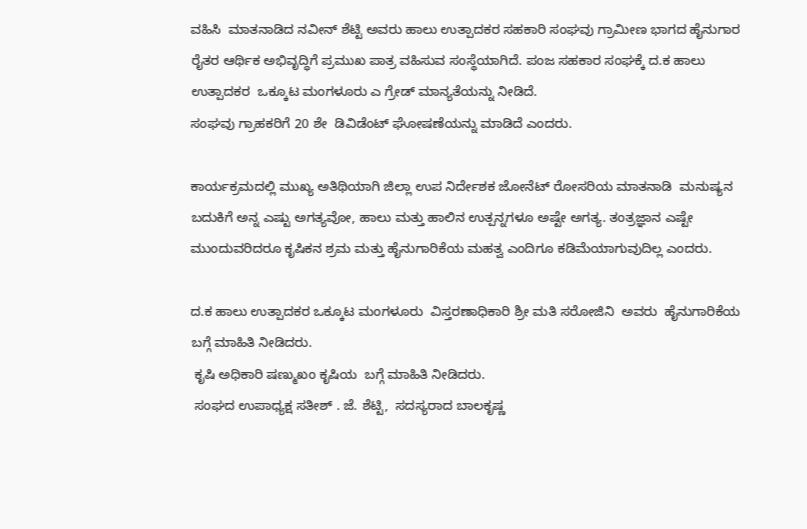ವಹಿಸಿ  ಮಾತನಾಡಿದ ನವೀನ್ ಶೆಟ್ಟಿ ಅವರು ಹಾಲು ಉತ್ಪಾದಕರ ಸಹಕಾರಿ ಸಂಘವು ಗ್ರಾಮೀಣ ಭಾಗದ ಹೈನುಗಾರ ರೈತರ ಆರ್ಥಿಕ ಅಭಿವೃದ್ಧಿಗೆ ಪ್ರಮುಖ ಪಾತ್ರ ವಹಿಸುವ ಸಂಸ್ಥೆಯಾಗಿದೆ. ಪಂಜ ಸಹಕಾರ ಸಂಘಕ್ಕೆ ದ.ಕ ಹಾಲು ಉತ್ಪಾದಕರ  ಒಕ್ಕೂಟ ಮಂಗಳೂರು ಎ ಗ್ರೇಡ್ ಮಾನ್ಯತೆಯನ್ನು ನೀಡಿದೆ.
ಸಂಘವು ಗ್ರಾಹಕರಿಗೆ 20 ಶೇ  ಡಿವಿಡೆಂಟ್ ಘೋಷಣೆಯನ್ನು ಮಾಡಿದೆ ಎಂದರು.

ಕಾರ್ಯಕ್ರಮದಲ್ಲಿ ಮುಖ್ಯ ಅತಿಥಿಯಾಗಿ ಜಿಲ್ಲಾ ಉಪ ನಿರ್ದೇಶಕ ಜೋನೆಟ್ ರೋಸರಿಯ ಮಾತನಾಡಿ  ಮನುಷ್ಯನ ಬದುಕಿಗೆ ಅನ್ನ ಎಷ್ಟು ಅಗತ್ಯವೋ, ಹಾಲು ಮತ್ತು ಹಾಲಿನ ಉತ್ಪನ್ನಗಳೂ ಅಷ್ಟೇ ಅಗತ್ಯ. ತಂತ್ರಜ್ಞಾನ ಎಷ್ಟೇ ಮುಂದುವರಿದರೂ ಕೃಷಿಕನ ಶ್ರಮ ಮತ್ತು ಹೈನುಗಾರಿಕೆಯ ಮಹತ್ವ ಎಂದಿಗೂ ಕಡಿಮೆಯಾಗುವುದಿಲ್ಲ ಎಂದರು.

ದ.ಕ ಹಾಲು ಉತ್ಪಾದಕರ ಒಕ್ಕೂಟ ಮಂಗಳೂರು  ವಿಸ್ತರಣಾಧಿಕಾರಿ ಶ್ರೀ ಮತಿ ಸರೋಜಿನಿ  ಅವರು  ಹೈನುಗಾರಿಕೆಯ ಬಗ್ಗೆ ಮಾಹಿತಿ ನೀಡಿದರು.
 ಕೃಷಿ ಅಧಿಕಾರಿ ಷಣ್ಮುಖಂ ಕೃಷಿಯ  ಬಗ್ಗೆ ಮಾಹಿತಿ ನೀಡಿದರು.
 ಸಂಘದ ಉಪಾಧ್ಯಕ್ಷ ಸತೀಶ್ . ಜೆ. ಶೆಟ್ಟಿ,  ಸದಸ್ಯರಾದ ಬಾಲಕೃಷ್ಣ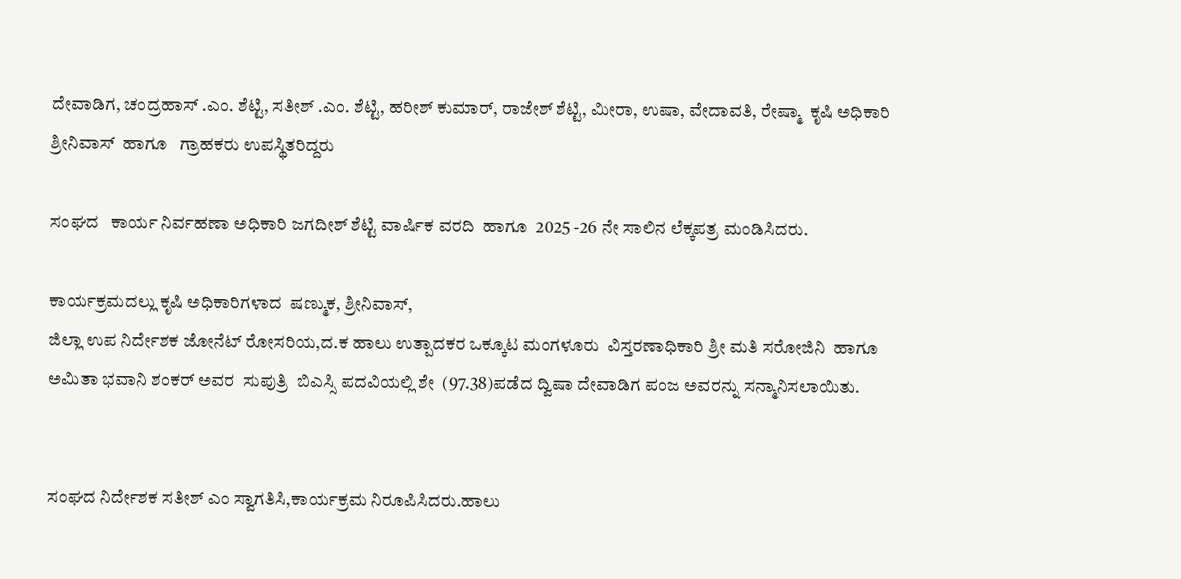ದೇವಾಡಿಗ, ಚಂದ್ರಹಾಸ್ .ಎಂ. ಶೆಟ್ಟಿ, ಸತೀಶ್ .ಎಂ. ಶೆಟ್ಟಿ, ಹರೀಶ್ ಕುಮಾರ್, ರಾಜೇಶ್ ಶೆಟ್ಟಿ, ಮೀರಾ, ಉಷಾ, ವೇದಾವತಿ, ರೇಷ್ಮಾ  ಕೃಷಿ ಅಧಿಕಾರಿ ಶ್ರೀನಿವಾಸ್  ಹಾಗೂ   ಗ್ರಾಹಕರು ಉಪಸ್ಥಿತರಿದ್ದರು

ಸಂಘದ   ಕಾರ್ಯ ನಿರ್ವಹಣಾ ಅಧಿಕಾರಿ ಜಗದೀಶ್ ಶೆಟ್ಟಿ ವಾರ್ಷಿಕ ವರದಿ  ಹಾಗೂ  2025 -26 ನೇ ಸಾಲಿನ ಲೆಕ್ಕಪತ್ರ ಮಂಡಿಸಿದರು.

ಕಾರ್ಯಕ್ರಮದಲ್ಲು ಕೃಷಿ ಅಧಿಕಾರಿಗಳಾದ  ಷಣ್ಮುಕ, ಶ್ರೀನಿವಾಸ್,
ಜಿಲ್ಲಾ ಉಪ ನಿರ್ದೇಶಕ ಜೋನೆಟ್ ರೋಸರಿಯ,ದ.ಕ ಹಾಲು ಉತ್ಪಾದಕರ ಒಕ್ಕೂಟ ಮಂಗಳೂರು  ವಿಸ್ತರಣಾಧಿಕಾರಿ ಶ್ರೀ ಮತಿ ಸರೋಜಿನಿ  ಹಾಗೂ
ಅಮಿತಾ ಭವಾನಿ ಶಂಕರ್ ಅವರ  ಸುಪುತ್ರಿ  ಬಿಎಸ್ಸಿ ಪದವಿಯಲ್ಲಿ ಶೇ  (97.38)ಪಡೆದ ದ್ವಿಷಾ ದೇವಾಡಿಗ ಪಂಜ ಅವರನ್ನು ಸನ್ಮಾನಿಸಲಾಯಿತು.


ಸಂಘದ ನಿರ್ದೇಶಕ ಸತೀಶ್ ಎಂ ಸ್ವಾಗತಿಸಿ,ಕಾರ್ಯಕ್ರಮ ನಿರೂಪಿಸಿದರು.ಹಾಲು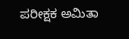ಪರೀಕ್ಷಕ ಅಮಿತಾ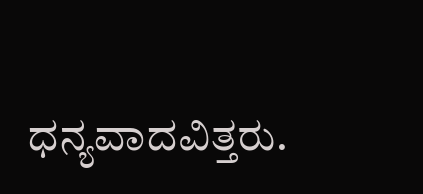ಧನ್ಯವಾದವಿತ್ತರು.